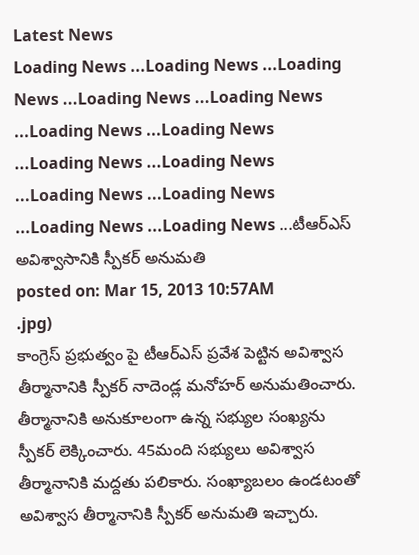Latest News
Loading News ...Loading News ...Loading News ...Loading News ...Loading News ...Loading News ...Loading News ...Loading News ...Loading News ...Loading News ...Loading News ...Loading News ...Loading News ...టీఆర్ఎస్ అవిశ్వాసానికి స్పీకర్ అనుమతి
posted on: Mar 15, 2013 10:57AM
.jpg)
కాంగ్రెస్ ప్రభుత్వం పై టీఆర్ఎస్ ప్రవేశ పెట్టిన అవిశ్వాస తీర్మానానికి స్పీకర్ నాదెండ్ల మనోహర్ అనుమతించారు. తీర్మానానికి అనుకూలంగా ఉన్న సభ్యుల సంఖ్యను స్పీకర్ లెక్కించారు. 45మంది సభ్యులు అవిశ్వాస తీర్మానానికి మద్దతు పలికారు. సంఖ్యాబలం ఉండటంతో అవిశ్వాస తీర్మానానికి స్పీకర్ అనుమతి ఇచ్చారు.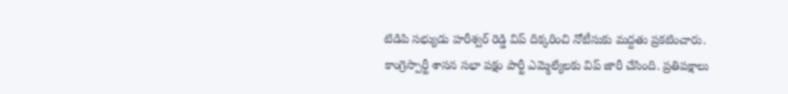టిడిపి సభ్యుడు హరీశ్వర్ రెడ్డి విప్ దిక్కరించి నోటీసుకు మద్దతు ప్రకటించారు.
కాంగ్రెస్పార్టీ శాసన సభా పక్షం పార్టీ ఎమ్మెల్యేలకు విప్ జారీ చేసింది. ప్రతిపక్షాలు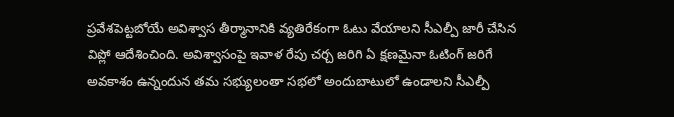ప్రవేశపెట్టబోయే అవిశ్వాస తీర్మానానికి వ్యతిరేకంగా ఓటు వేయాలని సీఎల్పీ జారీ చేసిన విప్లో ఆదేశించింది. అవిశ్వాసంపై ఇవాళ రేపు చర్చ జరిగి ఏ క్షణమైనా ఓటింగ్ జరిగే అవకాశం ఉన్నందున తమ సభ్యులంతా సభలో అందుబాటులో ఉండాలని సీఎల్పీ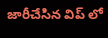జారీచేసిన విప్ లో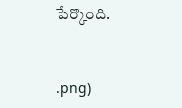పేర్కొంది.


.png)